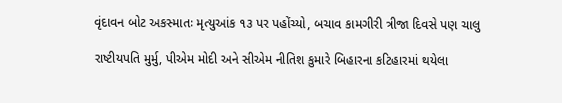વૃંદાવન બોટ અકસ્માતઃ મૃત્યુઆંક ૧૩ પર પહોંચ્યો, બચાવ કામગીરી ત્રીજા દિવસે પણ ચાલુ

રાષ્ટીયપતિ મુર્મુ, પીએમ મોદી અને સીએમ નીતિશ કુમારે બિહારના કટિહારમાં થયેલા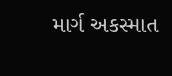માર્ગ અકસ્માત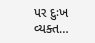પર દુઃખ વ્યક્ત…